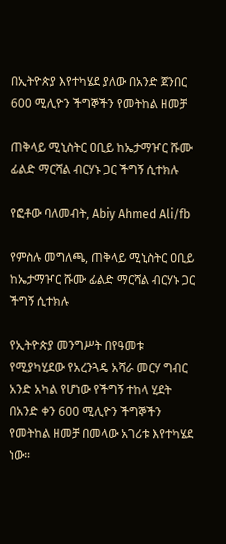በኢትዮጵያ እየተካሄደ ያለው በአንድ ጀንበር 600 ሚሊዮን ችግኞችን የመትከል ዘመቻ

ጠቅላይ ሚኒስትር ዐቢይ ከኤታማዦር ሹሙ ፊልድ ማርሻል ብርሃኑ ጋር ችግኝ ሲተክሉ

የፎቶው ባለመብት, Abiy Ahmed Ali/fb

የምስሉ መግለጫ, ጠቅላይ ሚኒስትር ዐቢይ ከኤታማዦር ሹሙ ፊልድ ማርሻል ብርሃኑ ጋር ችግኝ ሲተክሉ

የኢትዮጵያ መንግሥት በየዓመቱ የሚያካሂደው የአረንጓዴ አሻራ መርሃ ግብር አንድ አካል የሆነው የችግኝ ተከላ ሂደት በአንድ ቀን 600 ሚሊዮን ችግኞችን የመትከል ዘመቻ በመላው አገሪቱ እየተካሄደ ነው።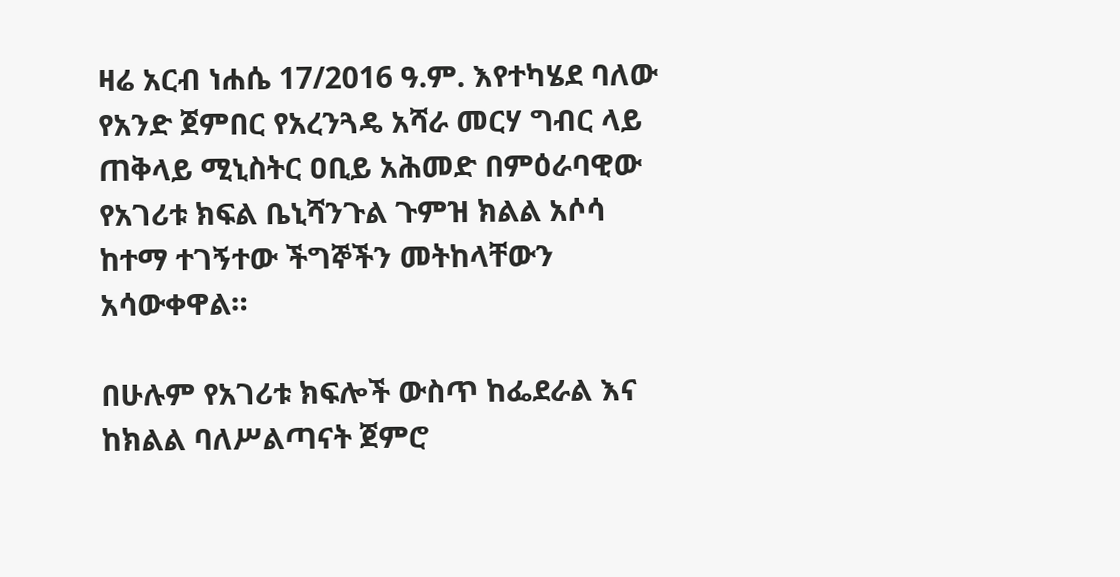ዛሬ አርብ ነሐሴ 17/2016 ዓ.ም. እየተካሄደ ባለው የአንድ ጀምበር የአረንጓዴ አሻራ መርሃ ግብር ላይ ጠቅላይ ሚኒስትር ዐቢይ አሕመድ በምዕራባዊው የአገሪቱ ክፍል ቤኒሻንጉል ጉምዝ ክልል አሶሳ ከተማ ተገኝተው ችግኞችን መትከላቸውን አሳውቀዋል።

በሁሉም የአገሪቱ ክፍሎች ውስጥ ከፌደራል እና ከክልል ባለሥልጣናት ጀምሮ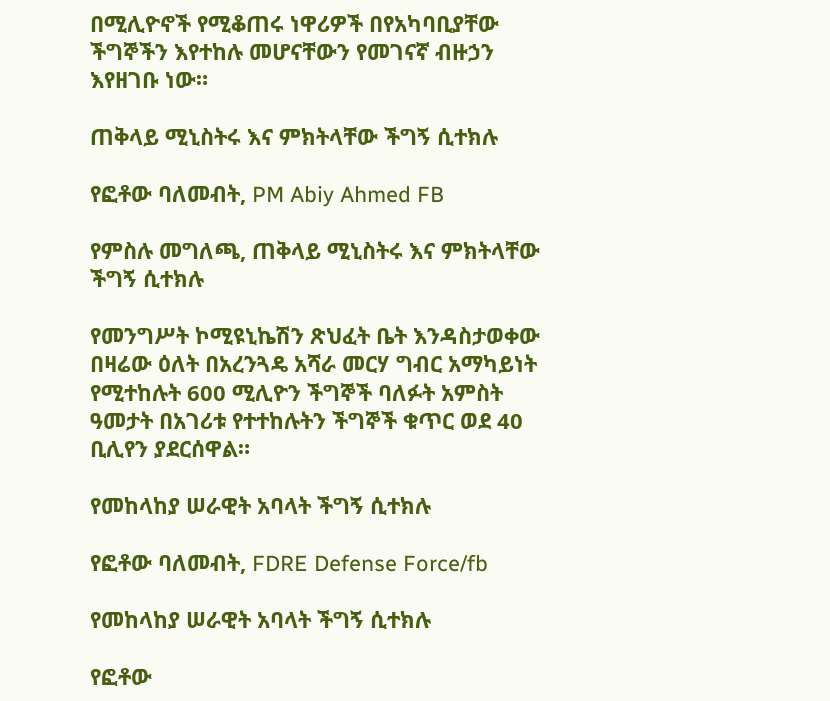በሚሊዮኖች የሚቆጠሩ ነዋሪዎች በየአካባቢያቸው ችግኞችን እየተከሉ መሆናቸውን የመገናኛ ብዙኃን እየዘገቡ ነው።

ጠቅላይ ሚኒስትሩ እና ምክትላቸው ችግኝ ሲተክሉ

የፎቶው ባለመብት, PM Abiy Ahmed FB

የምስሉ መግለጫ, ጠቅላይ ሚኒስትሩ እና ምክትላቸው ችግኝ ሲተክሉ

የመንግሥት ኮሚዩኒኬሽን ጽህፈት ቤት እንዳስታወቀው በዛሬው ዕለት በአረንጓዴ አሻራ መርሃ ግብር አማካይነት የሚተከሉት 600 ሚሊዮን ችግኞች ባለፉት አምስት ዓመታት በአገሪቱ የተተከሉትን ችግኞች ቁጥር ወደ 40 ቢሊየን ያደርሰዋል።

የመከላከያ ሠራዊት አባላት ችግኝ ሲተክሉ

የፎቶው ባለመብት, FDRE Defense Force/fb

የመከላከያ ሠራዊት አባላት ችግኝ ሲተክሉ

የፎቶው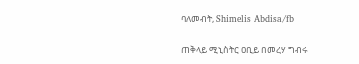ባለመብት, Shimelis Abdisa/fb

ጠቅላይ ሚኒስትር ዐቢይ በመረሃ ግብሩ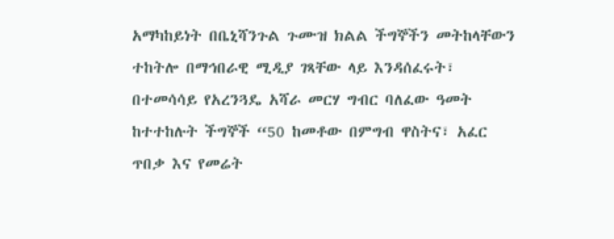አማካከይነት በቤኒሻንጉል ጉሙዝ ክልል ችግኞችን መትከላቸውን ተከትሎ በማኅበራዊ ሚዲያ ገጻቸው ላይ እንዳሰፈሩት፣ በተመሳሳይ የአረንጓዴ አሻራ መርሃ ግብር ባለፈው ዓመት ከተተከሉት ችግኞች “50 ከመቶው በምግብ ዋስትና፣ አፈር ጥበቃ እና የመሬት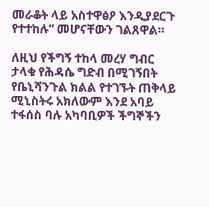መራቆት ላይ አስተዋፅዖ እንዲያደርጉ የተተከሉ” መሆናቸውን ገልጸዋል።

ለዚህ የችግኝ ተከላ መረሃ ግብር ታላቁ የሕዳሴ ግድብ በሚገኝበት የቤኒሻንጉል ክልል የተገኙት ጠቅላይ ሚኒስትሩ አክለውም እንደ አባይ ተፋሰስ ባሉ አካባቢዎች ችግኞችን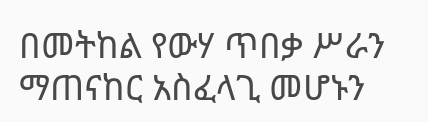በመትከል የውሃ ጥበቃ ሥራን ማጠናከር አስፈላጊ መሆኑን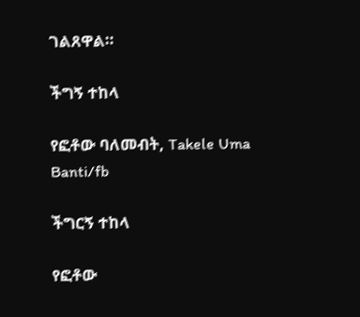ገልጸዋል።

ችግኝ ተከላ

የፎቶው ባለመብት, Takele Uma Banti/fb

ችግርኝ ተከላ

የፎቶው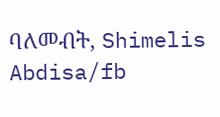ባለመብት, Shimelis Abdisa/fb